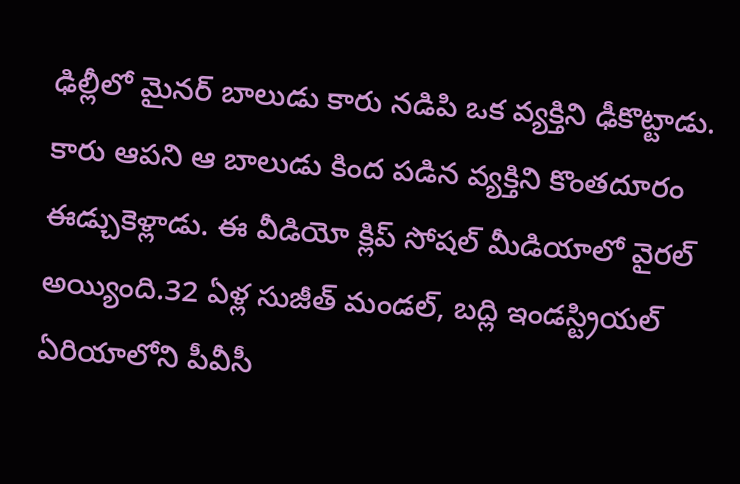ఢిల్లీలో మైనర్ బాలుడు కారు నడిపి ఒక వ్యక్తిని ఢీకొట్టాడు. కారు ఆపని ఆ బాలుడు కింద పడిన వ్యక్తిని కొంతదూరం ఈడ్చుకెళ్లాడు. ఈ వీడియో క్లిప్ సోషల్ మీడియాలో వైరల్ అయ్యింది.32 ఏళ్ల సుజీత్ మండల్, బద్లి ఇండస్ట్రియల్ ఏరియాలోని పీవీసీ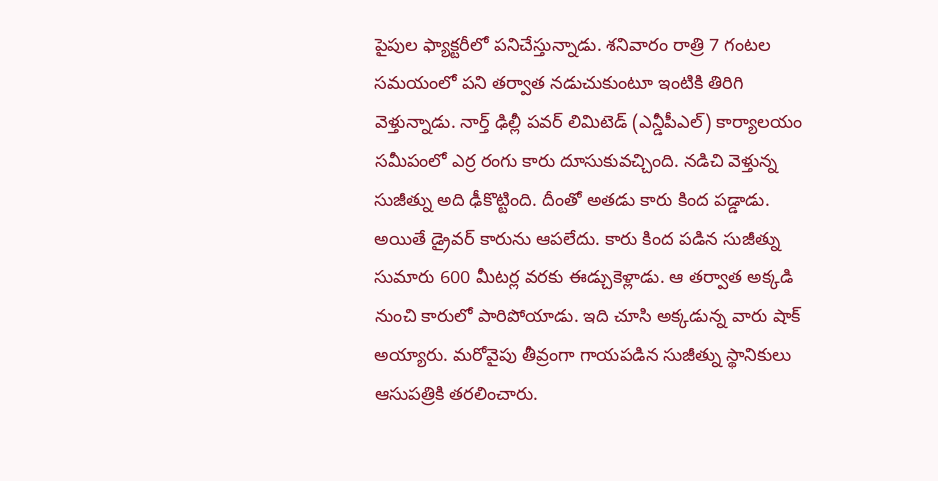పైపుల ఫ్యాక్టరీలో పనిచేస్తున్నాడు. శనివారం రాత్రి 7 గంటల సమయంలో పని తర్వాత నడుచుకుంటూ ఇంటికి తిరిగి వెళ్తున్నాడు. నార్త్ ఢిల్లీ పవర్ లిమిటెడ్ (ఎన్డీపీఎల్) కార్యాలయం సమీపంలో ఎర్ర రంగు కారు దూసుకువచ్చింది. నడిచి వెళ్తున్న సుజీత్ను అది ఢీకొట్టింది. దీంతో అతడు కారు కింద పడ్డాడు. అయితే డ్రైవర్ కారును ఆపలేదు. కారు కింద పడిన సుజీత్ను సుమారు 600 మీటర్ల వరకు ఈడ్చుకెళ్లాడు. ఆ తర్వాత అక్కడి నుంచి కారులో పారిపోయాడు. ఇది చూసి అక్కడున్న వారు షాక్ అయ్యారు. మరోవైపు తీవ్రంగా గాయపడిన సుజీత్ను స్థానికులు ఆసుపత్రికి తరలించారు.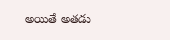అయితే అతడు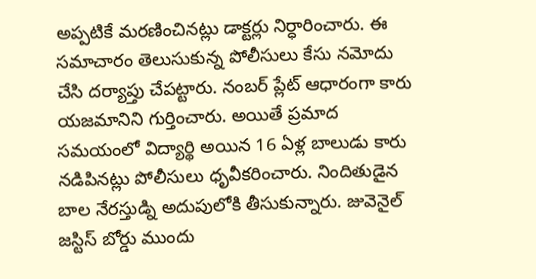అప్పటికే మరణించినట్లు డాక్టర్లు నిర్ధారించారు. ఈ సమాచారం తెలుసుకున్న పోలీసులు కేసు నమోదు చేసి దర్యాప్తు చేపట్టారు. నంబర్ ప్లేట్ ఆధారంగా కారు యజమానిని గుర్తించారు. అయితే ప్రమాద సమయంలో విద్యార్థి అయిన 16 ఏళ్ల బాలుడు కారు నడిపినట్లు పోలీసులు ధృవీకరించారు. నిందితుడైన బాల నేరస్తుడ్ని అదుపులోకి తీసుకున్నారు. జువెనైల్ జస్టిస్ బోర్డు ముందు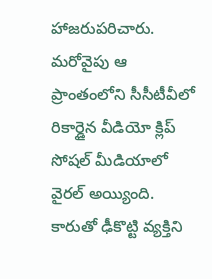హాజరుపరిచారు. మరోవైపు ఆ ప్రాంతంలోని సీసీటీవీలో రికార్డైన వీడియో క్లిప్ సోషల్ మీడియాలో వైరల్ అయ్యింది.
కారుతో ఢీకొట్టి వ్యక్తిని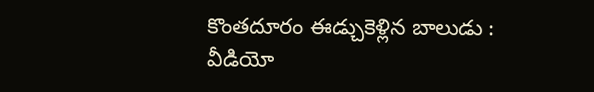కొంతదూరం ఈడ్చుకెళ్లిన బాలుడు : వీడియో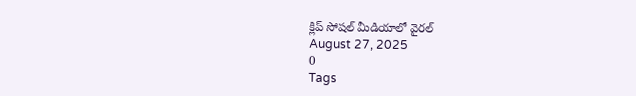క్లిప్ సోషల్ మీడియాలో వైరల్
August 27, 2025
0
Tags